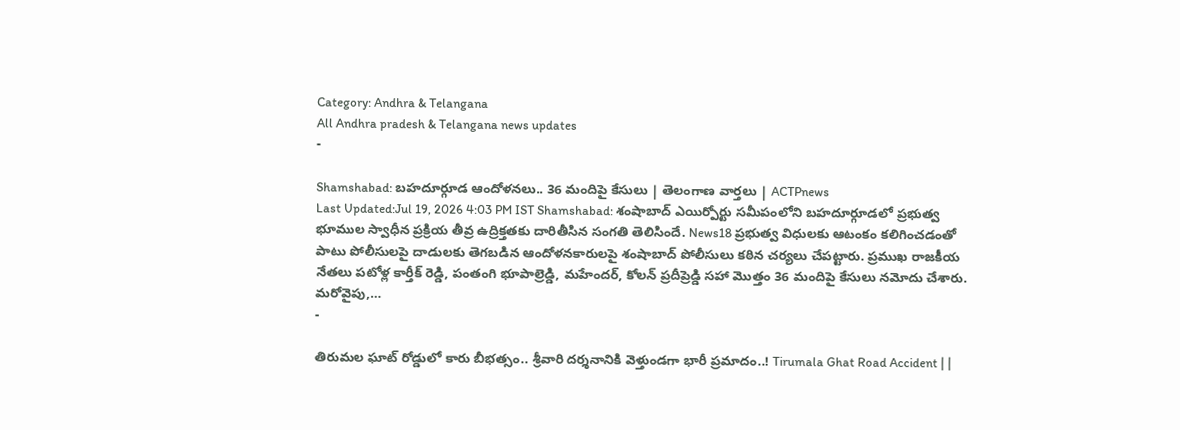Category: Andhra & Telangana
All Andhra pradesh & Telangana news updates
-

Shamshabad: బహదూర్గూడ ఆందోళనలు.. 36 మందిపై కేసులు | తెలంగాణ వార్తలు | ACTPnews
Last Updated:Jul 19, 2026 4:03 PM IST Shamshabad: శంషాబాద్ ఎయిర్పోర్టు సమీపంలోని బహదూర్గూడలో ప్రభుత్వ భూముల స్వాధీన ప్రక్రియ తీవ్ర ఉద్రిక్తతకు దారితీసిన సంగతి తెలిసిందే. News18 ప్రభుత్వ విధులకు ఆటంకం కలిగించడంతో పాటు పోలీసులపై దాడులకు తెగబడిన ఆందోళనకారులపై శంషాబాద్ పోలీసులు కఠిన చర్యలు చేపట్టారు. ప్రముఖ రాజకీయ నేతలు పటోళ్ల కార్తీక్ రెడ్డి, పంతంగి భూపాల్రెడ్డి, మహేందర్, కోలన్ ప్రదీప్రెడ్డి సహా మొత్తం 36 మందిపై కేసులు నమోదు చేశారు. మరోవైపు,…
-

తిరుమల ఘాట్ రోడ్డులో కారు బీభత్సం.. శ్రీవారి దర్శనానికి వెళ్తుండగా భారీ ప్రమాదం..! Tirumala Ghat Road Accident | |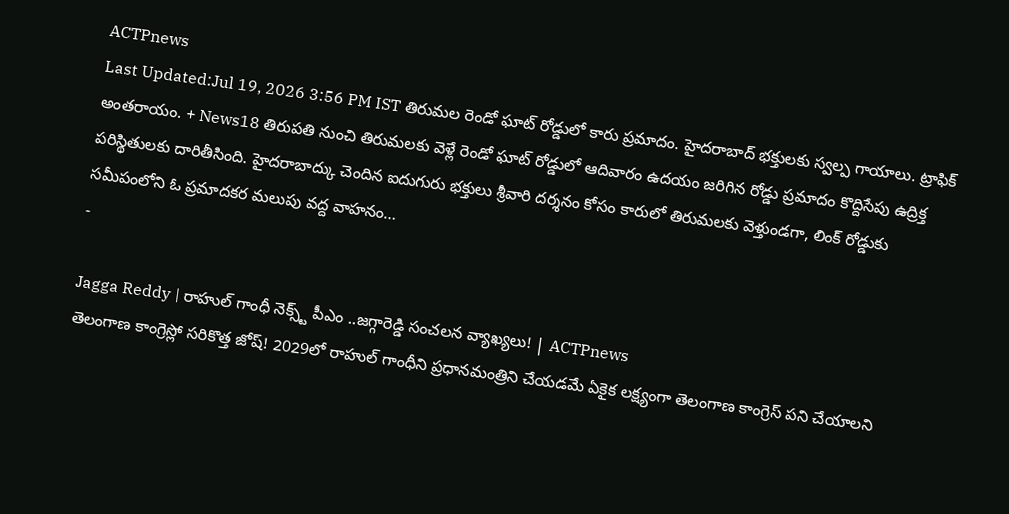ACTPnews
Last Updated:Jul 19, 2026 3:56 PM IST తిరుమల రెండో ఘాట్ రోడ్డులో కారు ప్రమాదం. హైదరాబాద్ భక్తులకు స్వల్ప గాయాలు. ట్రాఫిక్ అంతరాయం. + News18 తిరుపతి నుంచి తిరుమలకు వెళ్లే రెండో ఘాట్ రోడ్డులో ఆదివారం ఉదయం జరిగిన రోడ్డు ప్రమాదం కొద్దిసేపు ఉద్రిక్త పరిస్థితులకు దారితీసింది. హైదరాబాద్కు చెందిన ఐదుగురు భక్తులు శ్రీవారి దర్శనం కోసం కారులో తిరుమలకు వెళ్తుండగా, లింక్ రోడ్డుకు సమీపంలోని ఓ ప్రమాదకర మలుపు వద్ద వాహనం…
-

Jagga Reddy | రాహుల్ గాంధీ నెక్స్ట్ పీఎం ..జగ్గారెడ్డి సంచలన వ్యాఖ్యలు! | ACTPnews
తెలంగాణ కాంగ్రెస్లో సరికొత్త జోష్! 2029లో రాహుల్ గాంధీని ప్రధానమంత్రిని చేయడమే ఏకైక లక్ష్యంగా తెలంగాణ కాంగ్రెస్ పని చేయాలని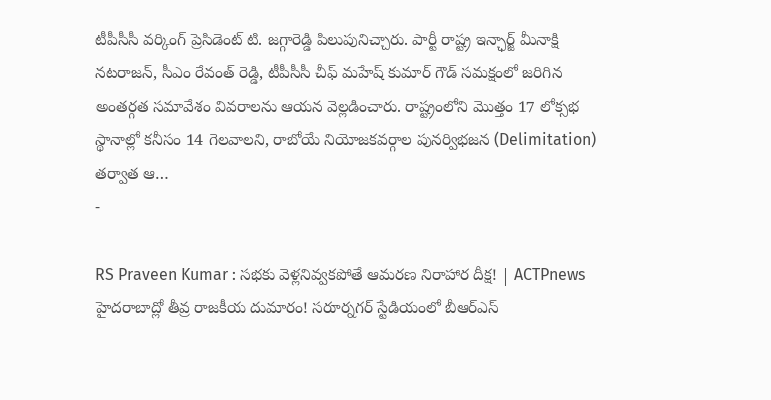టీపీసీసీ వర్కింగ్ ప్రెసిడెంట్ టి. జగ్గారెడ్డి పిలుపునిచ్చారు. పార్టీ రాష్ట్ర ఇన్ఛార్జ్ మీనాక్షి నటరాజన్, సీఎం రేవంత్ రెడ్డి, టీపీసీసీ చీఫ్ మహేష్ కుమార్ గౌడ్ సమక్షంలో జరిగిన అంతర్గత సమావేశం వివరాలను ఆయన వెల్లడించారు. రాష్ట్రంలోని మొత్తం 17 లోక్సభ స్థానాల్లో కనీసం 14 గెలవాలని, రాబోయే నియోజకవర్గాల పునర్విభజన (Delimitation) తర్వాత ఆ…
-

RS Praveen Kumar : సభకు వెళ్లనివ్వకపోతే ఆమరణ నిరాహార దీక్ష! | ACTPnews
హైదరాబాద్లో తీవ్ర రాజకీయ దుమారం! సరూర్నగర్ స్టేడియంలో బీఆర్ఎస్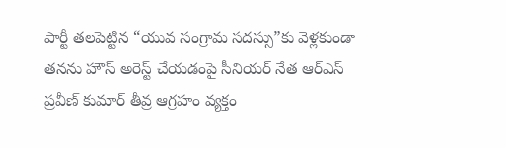పార్టీ తలపెట్టిన “యువ సంగ్రామ సదస్సు”కు వెళ్లకుండా తనను హౌస్ అరెస్ట్ చేయడంపై సీనియర్ నేత ఆర్ఎస్ ప్రవీణ్ కుమార్ తీవ్ర ఆగ్రహం వ్యక్తం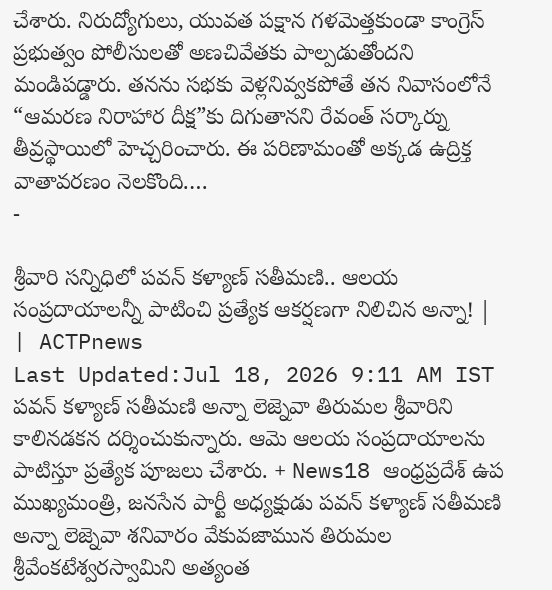చేశారు. నిరుద్యోగులు, యువత పక్షాన గళమెత్తకుండా కాంగ్రెస్ ప్రభుత్వం పోలీసులతో అణచివేతకు పాల్పడుతోందని మండిపడ్డారు. తనను సభకు వెళ్లనివ్వకపోతే తన నివాసంలోనే “ఆమరణ నిరాహార దీక్ష”కు దిగుతానని రేవంత్ సర్కార్ను తీవ్రస్థాయిలో హెచ్చరించారు. ఈ పరిణామంతో అక్కడ ఉద్రిక్త వాతావరణం నెలకొంది.…
-

శ్రీవారి సన్నిధిలో పవన్ కళ్యాణ్ సతీమణి.. ఆలయ సంప్రదాయాలన్నీ పాటించి ప్రత్యేక ఆకర్షణగా నిలిచిన అన్నా! | | ACTPnews
Last Updated:Jul 18, 2026 9:11 AM IST పవన్ కళ్యాణ్ సతీమణి అన్నా లెజ్నెవా తిరుమల శ్రీవారిని కాలినడకన దర్శించుకున్నారు. ఆమె ఆలయ సంప్రదాయాలను పాటిస్తూ ప్రత్యేక పూజలు చేశారు. + News18 ఆంధ్రప్రదేశ్ ఉప ముఖ్యమంత్రి, జనసేన పార్టీ అధ్యక్షుడు పవన్ కళ్యాణ్ సతీమణి అన్నా లెజ్నెవా శనివారం వేకువజామున తిరుమల శ్రీవేంకటేశ్వరస్వామిని అత్యంత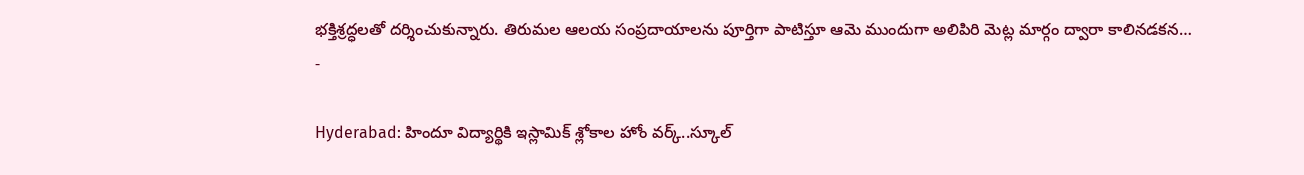భక్తిశ్రద్ధలతో దర్శించుకున్నారు. తిరుమల ఆలయ సంప్రదాయాలను పూర్తిగా పాటిస్తూ ఆమె ముందుగా అలిపిరి మెట్ల మార్గం ద్వారా కాలినడకన…
-

Hyderabad: హిందూ విద్యార్థికి ఇస్లామిక్ శ్లోకాల హోం వర్క్..స్కూల్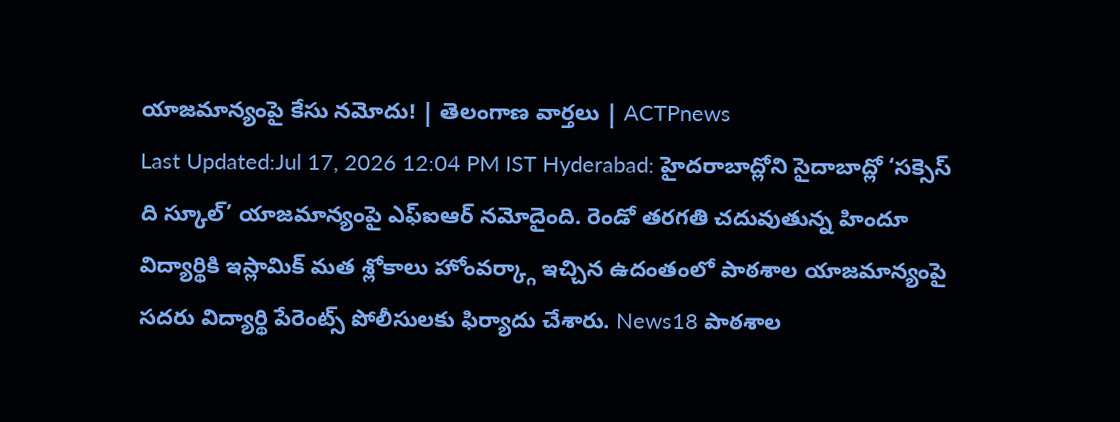యాజమాన్యంపై కేసు నమోదు! | తెలంగాణ వార్తలు | ACTPnews
Last Updated:Jul 17, 2026 12:04 PM IST Hyderabad: హైదరాబాద్లోని సైదాబాద్లో ‘సక్సెస్ ది స్కూల్’ యాజమాన్యంపై ఎఫ్ఐఆర్ నమోదైంది. రెండో తరగతి చదువుతున్న హిందూ విద్యార్థికి ఇస్లామిక్ మత శ్లోకాలు హోంవర్క్గా ఇచ్చిన ఉదంతంలో పాఠశాల యాజమాన్యంపై సదరు విద్యార్థి పేరెంట్స్ పోలీసులకు ఫిర్యాదు చేశారు. News18 పాఠశాల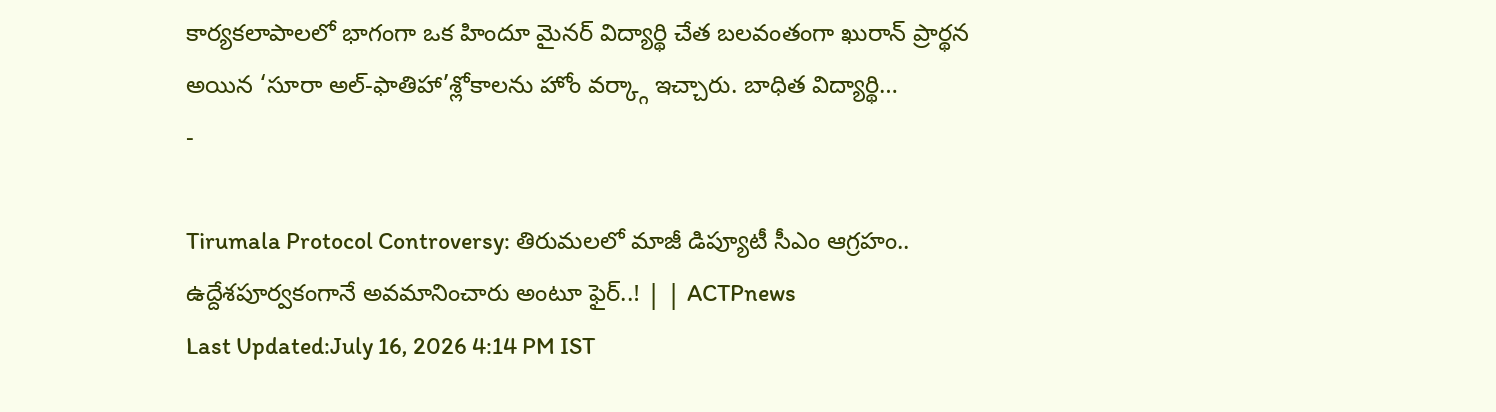కార్యకలాపాలలో భాగంగా ఒక హిందూ మైనర్ విద్యార్థి చేత బలవంతంగా ఖురాన్ ప్రార్థన అయిన ‘సూరా అల్-ఫాతిహా’శ్లోకాలను హోం వర్క్గా ఇచ్చారు. బాధిత విద్యార్థి…
-

Tirumala Protocol Controversy: తిరుమలలో మాజీ డిప్యూటీ సీఎం ఆగ్రహం.. ఉద్దేశపూర్వకంగానే అవమానించారు అంటూ ఫైర్..! | | ACTPnews
Last Updated:July 16, 2026 4:14 PM IST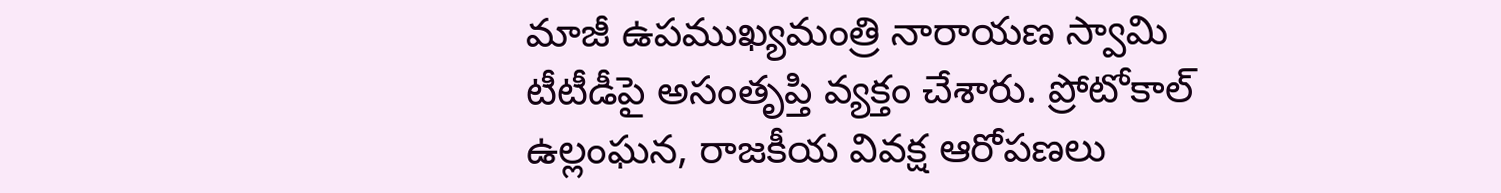మాజీ ఉపముఖ్యమంత్రి నారాయణ స్వామి టీటీడీపై అసంతృప్తి వ్యక్తం చేశారు. ప్రోటోకాల్ ఉల్లంఘన, రాజకీయ వివక్ష ఆరోపణలు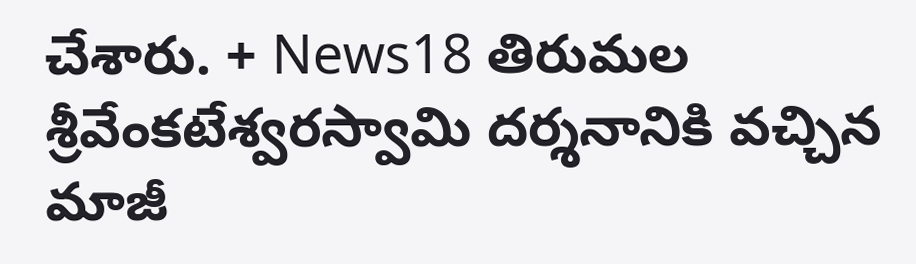చేశారు. + News18 తిరుమల శ్రీవేంకటేశ్వరస్వామి దర్శనానికి వచ్చిన మాజీ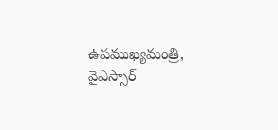ఉపముఖ్యమంత్రి, వైఎస్సార్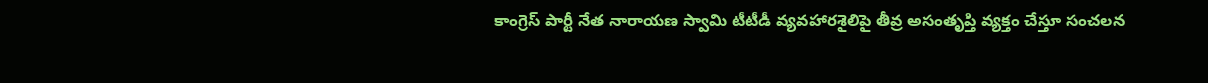కాంగ్రెస్ పార్టీ నేత నారాయణ స్వామి టీటీడీ వ్యవహారశైలిపై తీవ్ర అసంతృప్తి వ్యక్తం చేస్తూ సంచలన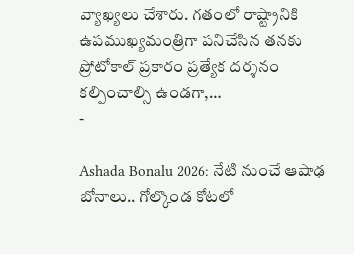వ్యాఖ్యలు చేశారు. గతంలో రాష్ట్రానికి ఉపముఖ్యమంత్రిగా పనిచేసిన తనకు ప్రోటోకాల్ ప్రకారం ప్రత్యేక దర్శనం కల్పించాల్సి ఉండగా,…
-

Ashada Bonalu 2026: నేటి నుంచే ఆషాఢ బోనాలు.. గోల్కొండ కోటలో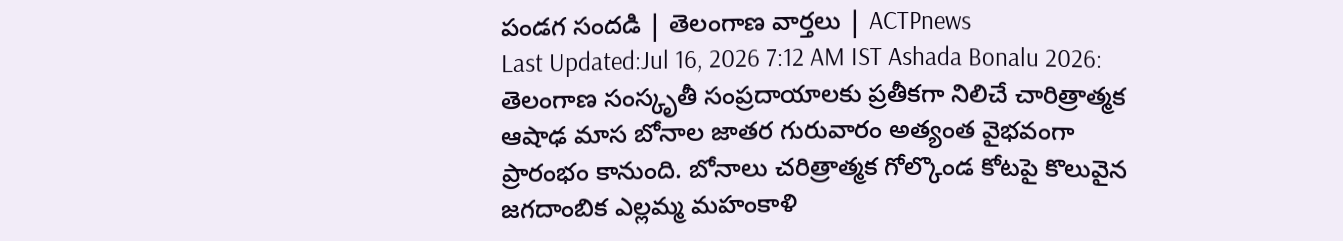పండగ సందడి | తెలంగాణ వార్తలు | ACTPnews
Last Updated:Jul 16, 2026 7:12 AM IST Ashada Bonalu 2026: తెలంగాణ సంస్కృతీ సంప్రదాయాలకు ప్రతీకగా నిలిచే చారిత్రాత్మక ఆషాఢ మాస బోనాల జాతర గురువారం అత్యంత వైభవంగా ప్రారంభం కానుంది. బోనాలు చరిత్రాత్మక గోల్కొండ కోటపై కొలువైన జగదాంబిక ఎల్లమ్మ మహంకాళి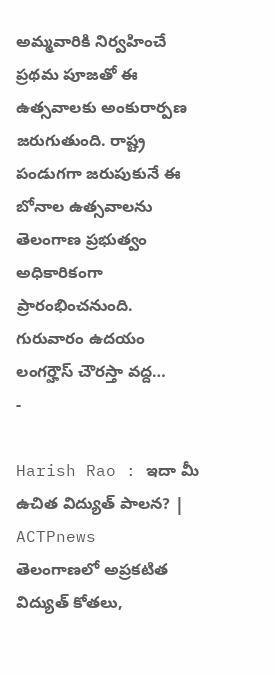అమ్మవారికి నిర్వహించే ప్రథమ పూజతో ఈ ఉత్సవాలకు అంకురార్పణ జరుగుతుంది. రాష్ట్ర పండుగగా జరుపుకునే ఈ బోనాల ఉత్సవాలను తెలంగాణ ప్రభుత్వం అధికారికంగా ప్రారంభించనుంది. గురువారం ఉదయం లంగర్హౌస్ చౌరస్తా వద్ద…
-

Harish Rao : ఇదా మీ ఉచిత విద్యుత్ పాలన? | ACTPnews
తెలంగాణలో అప్రకటిత విద్యుత్ కోతలు,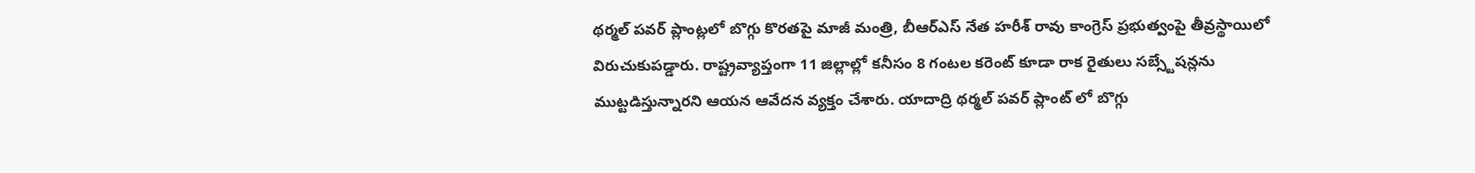థర్మల్ పవర్ ప్లాంట్లలో బొగ్గు కొరతపై మాజీ మంత్రి, బీఆర్ఎస్ నేత హరీశ్ రావు కాంగ్రెస్ ప్రభుత్వంపై తీవ్రస్థాయిలో విరుచుకుపడ్డారు. రాష్ట్రవ్యాప్తంగా 11 జిల్లాల్లో కనీసం 8 గంటల కరెంట్ కూడా రాక రైతులు సబ్స్టేషన్లను ముట్టడిస్తున్నారని ఆయన ఆవేదన వ్యక్తం చేశారు. యాదాద్రి థర్మల్ పవర్ ప్లాంట్ లో బొగ్గు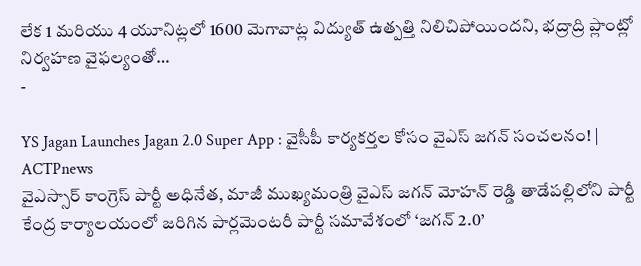లేక 1 మరియు 4 యూనిట్లలో 1600 మెగావాట్ల విద్యుత్ ఉత్పత్తి నిలిచిపోయిందని, భద్రాద్రి ప్లాంట్లో నిర్వహణ వైఫల్యంతో…
-

YS Jagan Launches Jagan 2.0 Super App : వైసీపీ కార్యకర్తల కోసం వైఎస్ జగన్ సంచలనం! | ACTPnews
వైఎస్సార్ కాంగ్రెస్ పార్టీ అధినేత, మాజీ ముఖ్యమంత్రి వైఎస్ జగన్ మోహన్ రెడ్డి తాడేపల్లిలోని పార్టీ కేంద్ర కార్యాలయంలో జరిగిన పార్లమెంటరీ పార్టీ సమావేశంలో ‘జగన్ 2.0’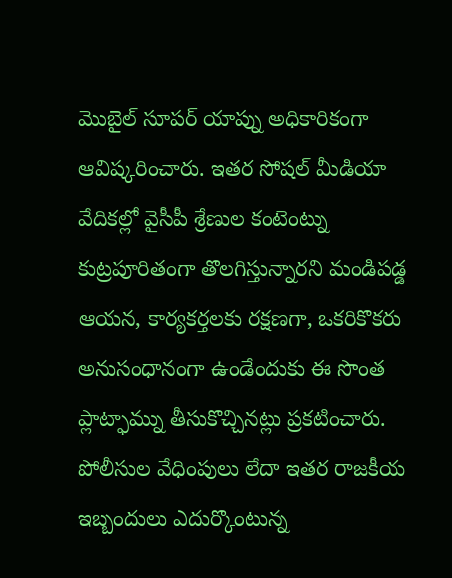మొబైల్ సూపర్ యాప్ను అధికారికంగా ఆవిష్కరించారు. ఇతర సోషల్ మీడియా వేదికల్లో వైసీపీ శ్రేణుల కంటెంట్ను కుట్రపూరితంగా తొలగిస్తున్నారని మండిపడ్డ ఆయన, కార్యకర్తలకు రక్షణగా, ఒకరికొకరు అనుసంధానంగా ఉండేందుకు ఈ సొంత ప్లాట్ఫామ్ను తీసుకొచ్చినట్లు ప్రకటించారు. పోలీసుల వేధింపులు లేదా ఇతర రాజకీయ ఇబ్బందులు ఎదుర్కొంటున్న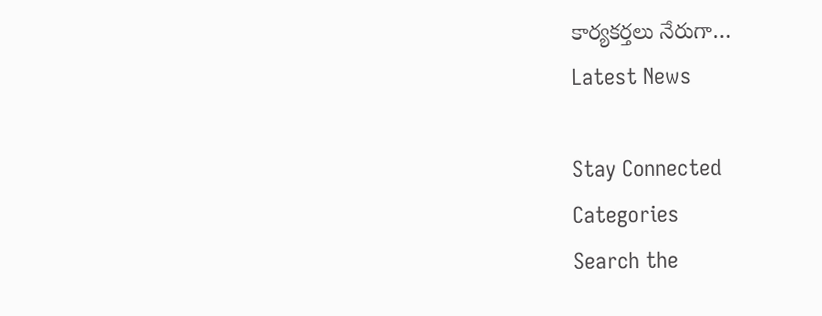కార్యకర్తలు నేరుగా…
Latest News

Stay Connected
Categories
Search the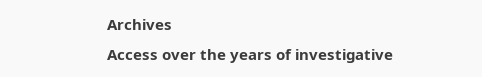Archives
Access over the years of investigative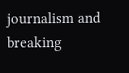journalism and breaking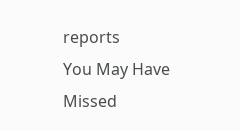reports
You May Have Missed